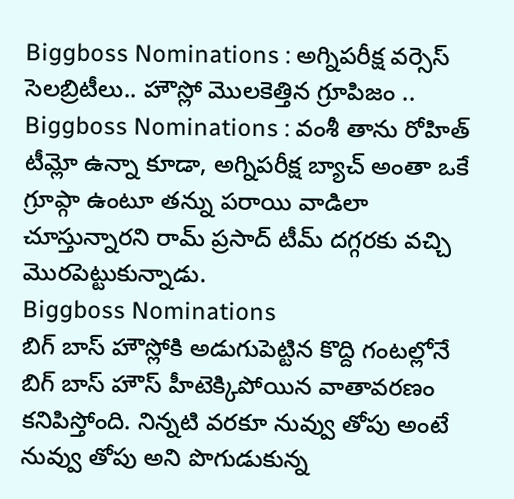Biggboss Nominations : అగ్నిపరీక్ష వర్సెస్ సెలబ్రిటీలు.. హౌస్లో మొలకెత్తిన గ్రూపిజం ..
Biggboss Nominations : వంశీ తాను రోహిత్ టీమ్లో ఉన్నా కూడా, అగ్నిపరీక్ష బ్యాచ్ అంతా ఒకే గ్రూప్గా ఉంటూ తన్ను పరాయి వాడిలా చూస్తున్నారని రామ్ ప్రసాద్ టీమ్ దగ్గరకు వచ్చి మొరపెట్టుకున్నాడు.
Biggboss Nominations
బిగ్ బాస్ హౌస్లోకి అడుగుపెట్టిన కొద్ది గంటల్లోనే బిగ్ బాస్ హౌస్ హీటెక్కిపోయిన వాతావరణం కనిపిస్తోంది. నిన్నటి వరకూ నువ్వు తోపు అంటే నువ్వు తోపు అని పొగుడుకున్న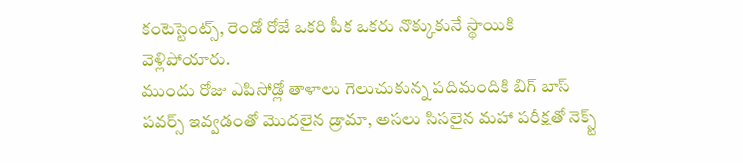కంటెస్టెంట్స్, రెండో రోజే ఒకరి పీక ఒకరు నొక్కుకునే స్థాయికి వెళ్లిపోయారు.
ముందు రోజు ఎపిసోడ్లో తాళాలు గెలుచుకున్న పదిమందికి బిగ్ బాస్ పవర్స్ ఇవ్వడంతో మొదలైన డ్రామా, అసలు సిసలైన మహా పరీక్షతో నెక్స్ట్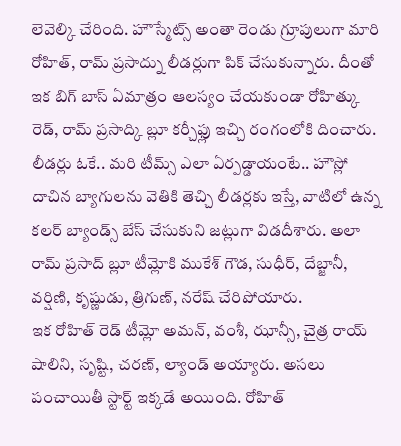లెవెల్కి చేరింది. హౌస్మేట్స్ అంతా రెండు గ్రూపులుగా మారి రోహిత్, రామ్ ప్రసాద్ను లీడర్లుగా పిక్ చేసుకున్నారు. దీంతో ఇక బిగ్ బాస్ ఏమాత్రం ఆలస్యం చేయకుండా రోహిత్కు రెడ్, రామ్ ప్రసాద్కి బ్లూ కర్చీఫ్లు ఇచ్చి రంగంలోకి దించారు.
లీడర్లు ఓకే.. మరి టీమ్స్ ఎలా ఏర్పడ్డాయంటే.. హౌస్లో దాచిన బ్యాగులను వెతికి తెచ్చి లీడర్లకు ఇస్తే, వాటిలో ఉన్న కలర్ బ్యాండ్స్ బేస్ చేసుకుని జట్లుగా విడదీశారు. అలా రామ్ ప్రసాద్ బ్లూ టీమ్లోకి ముకేశ్ గౌడ, సుధీర్, దేబ్జానీ, వర్షిణి, కృష్ణుడు, త్రిగుణ్, నరేష్ చేరిపోయారు.
ఇక రోహిత్ రెడ్ టీమ్లో అమన్, వంశీ, ఝాన్సీ, చైత్ర రాయ్ షాలిని, సృష్టి, చరణ్, ల్యాండ్ అయ్యారు. అసలు పంచాయితీ స్టార్ట్ ఇక్కడే అయింది. రోహిత్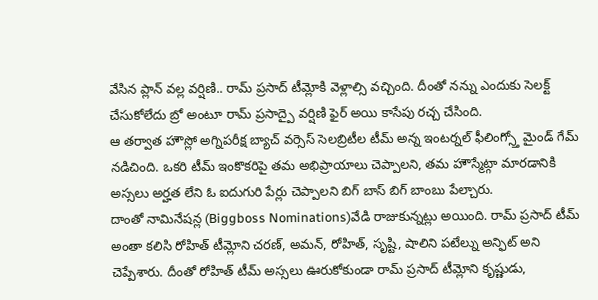వేసిన ప్లాన్ వల్ల వర్షిణి.. రామ్ ప్రసాద్ టీమ్లోకి వెళ్లాల్సి వచ్చింది. దీంతో నన్ను ఎందుకు సెలక్ట్ చేసుకోలేదు బ్రో అంటూ రామ్ ప్రసాద్పై వర్షిణి ఫైర్ అయి కాసేపు రచ్చ చేసింది.
ఆ తర్వాత హౌస్లో అగ్నిపరీక్ష బ్యాచ్ వర్సెస్ సెలబ్రిటీల టీమ్ అన్న ఇంటర్నల్ ఫీలింగ్స్తో మైండ్ గేమ్ నడిచింది. ఒకరి టీమ్ ఇంకొకరిపై తమ అభిప్రాయాలు చెప్పాలని, తమ హౌస్మేట్గా మారడానికి అస్సలు అర్హత లేని ఓ ఐదుగురి పేర్లు చెప్పాలని బిగ్ బాస్ బిగ్ బాంబు పేల్చారు.
దాంతో నామినేషన్ల (Biggboss Nominations)వేడి రాజుకున్నట్లు అయింది. రామ్ ప్రసాద్ టీమ్ అంతా కలిసి రోహిత్ టీమ్లోని చరణ్, అమన్, రోహిత్, సృష్టి, షాలిని పటేల్ను అన్ఫిట్ అని చెప్పేశారు. దీంతో రోహిత్ టీమ్ అస్సలు ఊరుకోకుండా రామ్ ప్రసాద్ టీమ్లోని కృష్ణుడు,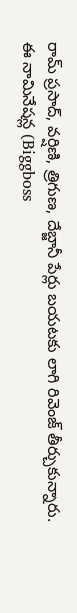రామ్ ప్రసాద్, వర్షిణి, త్రిగుణ, దేబ్జానీ పేర్లు బయటకు లాగి రివెంజ్ తీర్చుకున్నారు.
ఈ నామినేషన్ల (Biggboss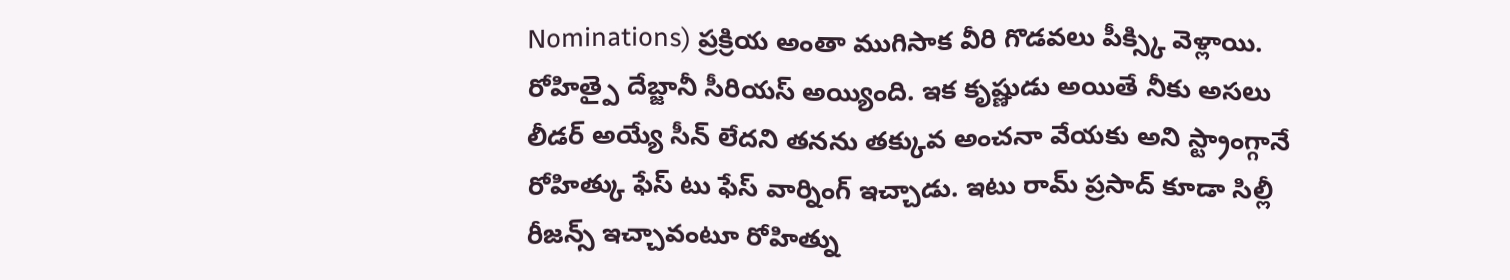Nominations) ప్రక్రియ అంతా ముగిసాక వీరి గొడవలు పీక్స్కి వెళ్లాయి. రోహిత్పై దేబ్జానీ సీరియస్ అయ్యింది. ఇక కృష్ణుడు అయితే నీకు అసలు లీడర్ అయ్యే సీన్ లేదని తనను తక్కువ అంచనా వేయకు అని స్ట్రాంగ్గానే రోహిత్కు ఫేస్ టు ఫేస్ వార్నింగ్ ఇచ్చాడు. ఇటు రామ్ ప్రసాద్ కూడా సిల్లీ రీజన్స్ ఇచ్చావంటూ రోహిత్ను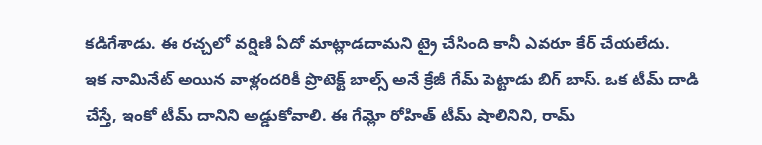కడిగేశాడు. ఈ రచ్చలో వర్షిణి ఏదో మాట్లాడదామని ట్రై చేసింది కానీ ఎవరూ కేర్ చేయలేదు.
ఇక నామినేట్ అయిన వాళ్లందరికీ ప్రొటెక్ట్ బాల్స్ అనే క్రేజీ గేమ్ పెట్టాడు బిగ్ బాస్. ఒక టీమ్ దాడి చేస్తే, ఇంకో టీమ్ దానిని అడ్డుకోవాలి. ఈ గేమ్లో రోహిత్ టీమ్ షాలినిని, రామ్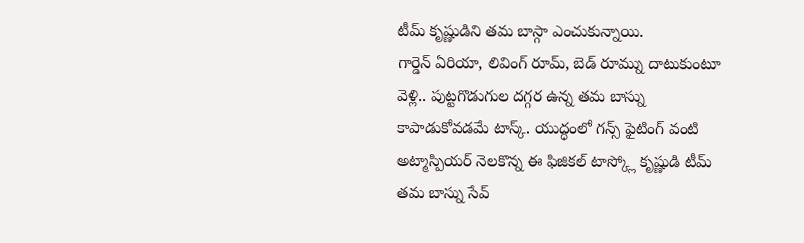టీమ్ కృష్ణుడిని తమ బాస్గా ఎంచుకున్నాయి.
గార్డెన్ ఏరియా, లివింగ్ రూమ్, బెడ్ రూమ్ను దాటుకుంటూ వెళ్లి.. పుట్టగొడుగుల దగ్గర ఉన్న తమ బాస్ను కాపాడుకోవడమే టాస్క్. యుద్ధంలో గన్స్ ఫైటింగ్ వంటి అట్మాస్పియర్ నెలకొన్న ఈ ఫిజికల్ టాస్క్లో కృష్ణుడి టీమ్ తమ బాస్ను సేవ్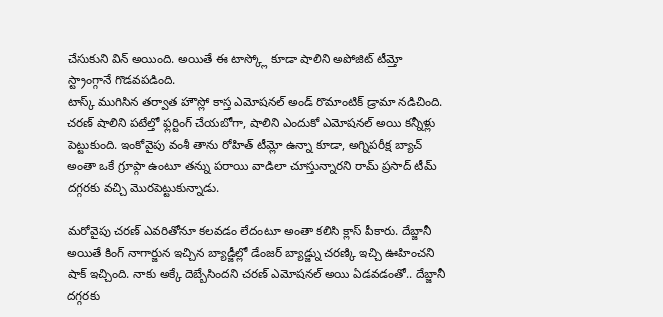చేసుకుని విన్ అయింది. అయితే ఈ టాస్క్లో కూడా షాలిని అపోజిట్ టీమ్తో స్ట్రాంగ్గానే గొడవపడింది.
టాస్క్ ముగిసిన తర్వాత హౌస్లో కాస్త ఎమోషనల్ అండ్ రొమాంటిక్ డ్రామా నడిచింది. చరణ్ షాలిని పటేల్తో ఫ్లర్టింగ్ చేయబోగా, షాలిని ఎందుకో ఎమోషనల్ అయి కన్నీళ్లు పెట్టుకుంది. ఇంకోవైపు వంశీ తాను రోహిత్ టీమ్లో ఉన్నా కూడా, అగ్నిపరీక్ష బ్యాచ్ అంతా ఒకే గ్రూప్గా ఉంటూ తన్ను పరాయి వాడిలా చూస్తున్నారని రామ్ ప్రసాద్ టీమ్ దగ్గరకు వచ్చి మొరపెట్టుకున్నాడు.

మరోవైపు చరణ్ ఎవరితోనూ కలవడం లేదంటూ అంతా కలిసి క్లాస్ పీకారు. దేబ్జానీ అయితే కింగ్ నాగార్జున ఇచ్చిన బ్యాడ్జీల్లో డేంజర్ బ్యాడ్జ్ను చరణ్కి ఇచ్చి ఊహించని షాక్ ఇచ్చింది. నాకు అక్కే దెబ్బేసిందని చరణ్ ఎమోషనల్ అయి ఏడవడంతో.. దేబ్జానీ దగ్గరకు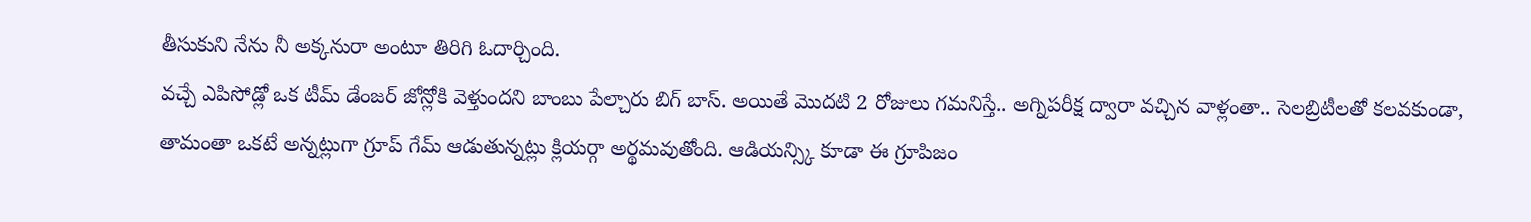తీసుకుని నేను నీ అక్కనురా అంటూ తిరిగి ఓదార్చింది.
వచ్చే ఎపిసోడ్లో ఒక టీమ్ డేంజర్ జోన్లోకి వెళ్తుందని బాంబు పేల్చారు బిగ్ బాస్. అయితే మొదటి 2 రోజులు గమనిస్తే.. అగ్నిపరీక్ష ద్వారా వచ్చిన వాళ్లంతా.. సెలబ్రిటీలతో కలవకుండా, తామంతా ఒకటే అన్నట్లుగా గ్రూప్ గేమ్ ఆడుతున్నట్లు క్లియర్గా అర్థమవుతోంది. ఆడియన్స్కి కూడా ఈ గ్రూపిజం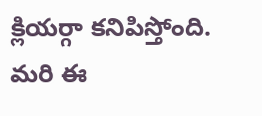క్లియర్గా కనిపిస్తోంది. మరి ఈ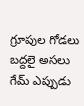గ్రూపుల గోడలు బద్దలై అసలు గేమ్ ఎప్పుడు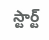స్టార్ట్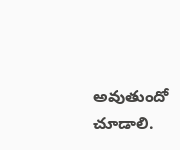అవుతుందో చూడాలి.